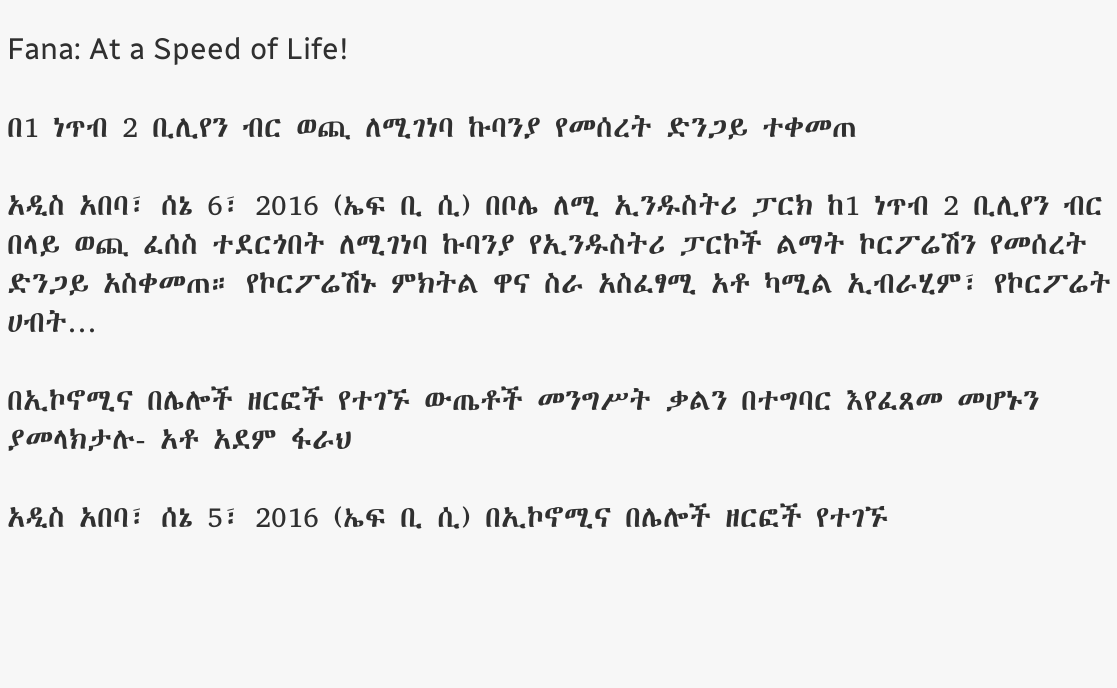Fana: At a Speed of Life!

በ1 ነጥብ 2 ቢሊየን ብር ወጪ ለሚገነባ ኩባንያ የመሰረት ድንጋይ ተቀመጠ

አዲስ አበባ፣ ሰኔ 6፣ 2016 (ኤፍ ቢ ሲ) በቦሌ ለሚ ኢንዱስትሪ ፓርክ ከ1 ነጥብ 2 ቢሊየን ብር በላይ ወጪ ፈሰስ ተደርጎበት ለሚገነባ ኩባንያ የኢንዱስትሪ ፓርኮች ልማት ኮርፖሬሽን የመሰረት ድንጋይ አስቀመጠ። የኮርፖሬሽኑ ምክትል ዋና ስራ አስፈፃሚ አቶ ካሚል ኢብራሂም፣ የኮርፖሬት ሀብት…

በኢኮኖሚና በሌሎች ዘርፎች የተገኙ ውጤቶች መንግሥት ቃልን በተግባር እየፈጸመ መሆኑን ያመላክታሉ- አቶ አደም ፋራህ

አዲስ አበባ፣ ሰኔ 5፣ 2016 (ኤፍ ቢ ሲ) በኢኮኖሚና በሌሎች ዘርፎች የተገኙ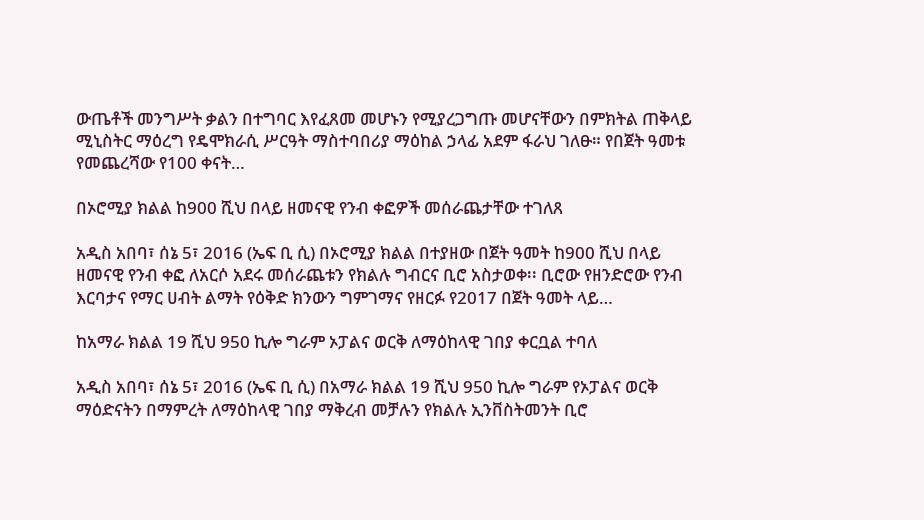ውጤቶች መንግሥት ቃልን በተግባር እየፈጸመ መሆኑን የሚያረጋግጡ መሆናቸውን በምክትል ጠቅላይ ሚኒስትር ማዕረግ የዴሞክራሲ ሥርዓት ማስተባበሪያ ማዕከል ኃላፊ አደም ፋራህ ገለፁ። የበጀት ዓመቱ የመጨረሻው የ100 ቀናት…

በኦሮሚያ ክልል ከ900 ሺህ በላይ ዘመናዊ የንብ ቀፎዎች መሰራጨታቸው ተገለጸ

አዲስ አበባ፣ ሰኔ 5፣ 2016 (ኤፍ ቢ ሲ) በኦሮሚያ ክልል በተያዘው በጀት ዓመት ከ900 ሺህ በላይ ዘመናዊ የንብ ቀፎ ለአርሶ አደሩ መሰራጨቱን የክልሉ ግብርና ቢሮ አስታወቀ፡፡ ቢሮው የዘንድሮው የንብ እርባታና የማር ሀብት ልማት የዕቅድ ክንውን ግምገማና የዘርፉ የ2017 በጀት ዓመት ላይ…

ከአማራ ክልል 19 ሺህ 950 ኪሎ ግራም ኦፓልና ወርቅ ለማዕከላዊ ገበያ ቀርቧል ተባለ

አዲስ አበባ፣ ሰኔ 5፣ 2016 (ኤፍ ቢ ሲ) በአማራ ክልል 19 ሺህ 950 ኪሎ ግራም የኦፓልና ወርቅ ማዕድናትን በማምረት ለማዕከላዊ ገበያ ማቅረብ መቻሉን የክልሉ ኢንቨስትመንት ቢሮ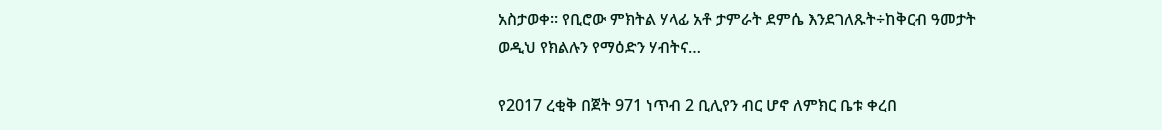አስታወቀ። የቢሮው ምክትል ሃላፊ አቶ ታምራት ደምሴ እንደገለጹት÷ከቅርብ ዓመታት ወዲህ የክልሉን የማዕድን ሃብትና…

የ2017 ረቂቅ በጀት 971 ነጥብ 2 ቢሊየን ብር ሆኖ ለምክር ቤቱ ቀረበ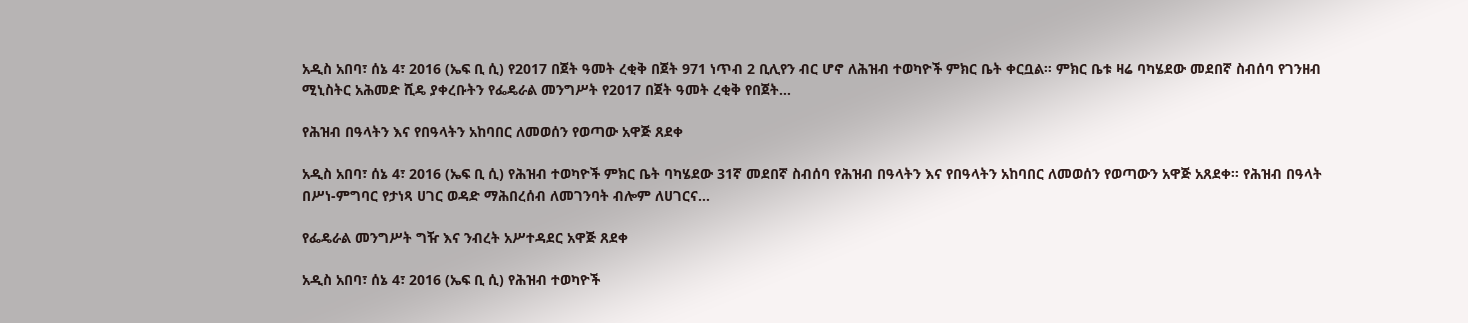አዲስ አበባ፣ ሰኔ 4፣ 2016 (ኤፍ ቢ ሲ) የ2017 በጀት ዓመት ረቂቅ በጀት 971 ነጥብ 2 ቢሊየን ብር ሆኖ ለሕዝብ ተወካዮች ምክር ቤት ቀርቧል። ምክር ቤቱ ዛሬ ባካሄደው መደበኛ ስብሰባ የገንዘብ ሚኒስትር አሕመድ ሺዴ ያቀረቡትን የፌዴራል መንግሥት የ2017 በጀት ዓመት ረቂቅ የበጀት…

የሕዝብ በዓላትን እና የበዓላትን አከባበር ለመወሰን የወጣው አዋጅ ጸደቀ

አዲስ አበባ፣ ሰኔ 4፣ 2016 (ኤፍ ቢ ሲ) የሕዝብ ተወካዮች ምክር ቤት ባካሄደው 31ኛ መደበኛ ስብሰባ የሕዝብ በዓላትን እና የበዓላትን አከባበር ለመወሰን የወጣውን አዋጅ አጸደቀ፡፡ የሕዝብ በዓላት በሥነ-ምግባር የታነጻ ሀገር ወዳድ ማሕበረሰብ ለመገንባት ብሎም ለሀገርና…

የፌዴራል መንግሥት ግዥ እና ንብረት አሥተዳደር አዋጅ ጸደቀ

አዲስ አበባ፣ ሰኔ 4፣ 2016 (ኤፍ ቢ ሲ) የሕዝብ ተወካዮች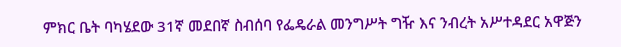ምክር ቤት ባካሄደው 31ኛ መደበኛ ስብሰባ የፌዴራል መንግሥት ግዥ እና ንብረት አሥተዳደር አዋጅን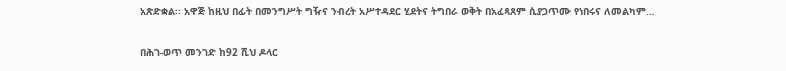አጽድቋል፡፡ አዋጅ ከዚህ በፊት በመንግሥት ግዥና ንብረት አሥተዳደር ሂደትና ትግበራ ወቅት በአፈጻጸም ሲያጋጥሙ የነበሩና ለመልካም…

በሕገ-ወጥ መንገድ ከ92 ሺህ ዶላር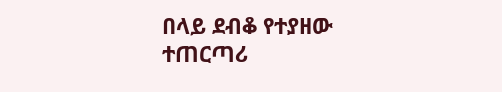በላይ ደብቆ የተያዘው ተጠርጣሪ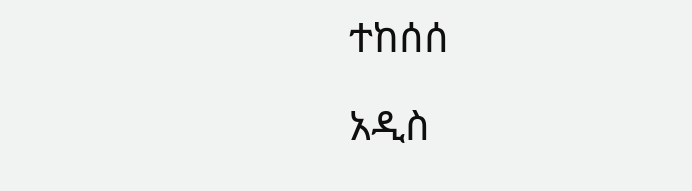ተከሰሰ

አዲስ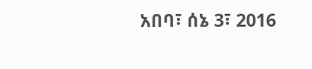አበባ፣ ሰኔ 3፣ 2016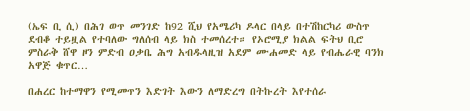(ኤፍ ቢ ሲ) በሕገ ወጥ መንገድ ከ92 ሺህ የአሜሪካ ዶላር በላይ በተሽከርካሪ ውስጥ ደብቆ ተይዟል የተባለው ግለሰብ ላይ ክስ ተመሰረተ። የኦሮሚያ ክልል ፍትህ ቢሮ ምስራቅ ሸዋ ዞን ምድብ ዐቃቤ ሕግ አብዱላዚዝ አደም ሙሐመድ ላይ የብሔራዊ ባንክ አዋጅ ቁጥር…

በሐረር ከተማዋን የሚመጥን እድገት እውን ለማድረግ በትኩረት እየተሰራ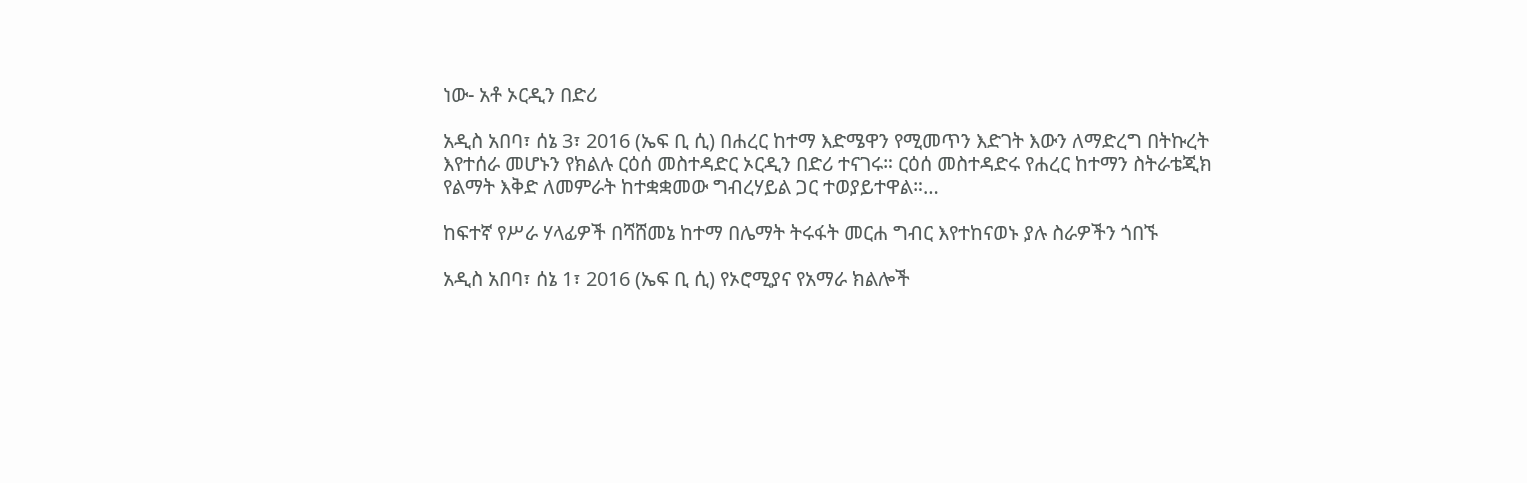ነው- አቶ ኦርዲን በድሪ

አዲስ አበባ፣ ሰኔ 3፣ 2016 (ኤፍ ቢ ሲ) በሐረር ከተማ እድሜዋን የሚመጥን እድገት እውን ለማድረግ በትኩረት እየተሰራ መሆኑን የክልሉ ርዕሰ መስተዳድር ኦርዲን በድሪ ተናገሩ። ርዕሰ መስተዳድሩ የሐረር ከተማን ስትራቴጂክ የልማት እቅድ ለመምራት ከተቋቋመው ግብረሃይል ጋር ተወያይተዋል።…

ከፍተኛ የሥራ ሃላፊዎች በሻሸመኔ ከተማ በሌማት ትሩፋት መርሐ ግብር እየተከናወኑ ያሉ ስራዎችን ጎበኙ

አዲስ አበባ፣ ሰኔ 1፣ 2016 (ኤፍ ቢ ሲ) የኦሮሚያና የአማራ ክልሎች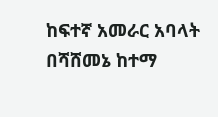ከፍተኛ አመራር አባላት በሻሸመኔ ከተማ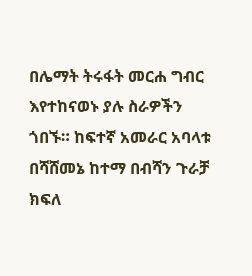በሌማት ትሩፋት መርሐ ግብር እየተከናወኑ ያሉ ስራዎችን ጎበኙ። ከፍተኛ አመራር አባላቱ በሻሸመኔ ከተማ በብሻን ጉራቻ ክፍለ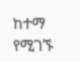ከተማ የሚገኙ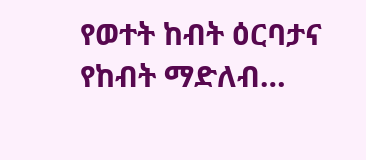የወተት ከብት ዕርባታና የከብት ማድለብ…